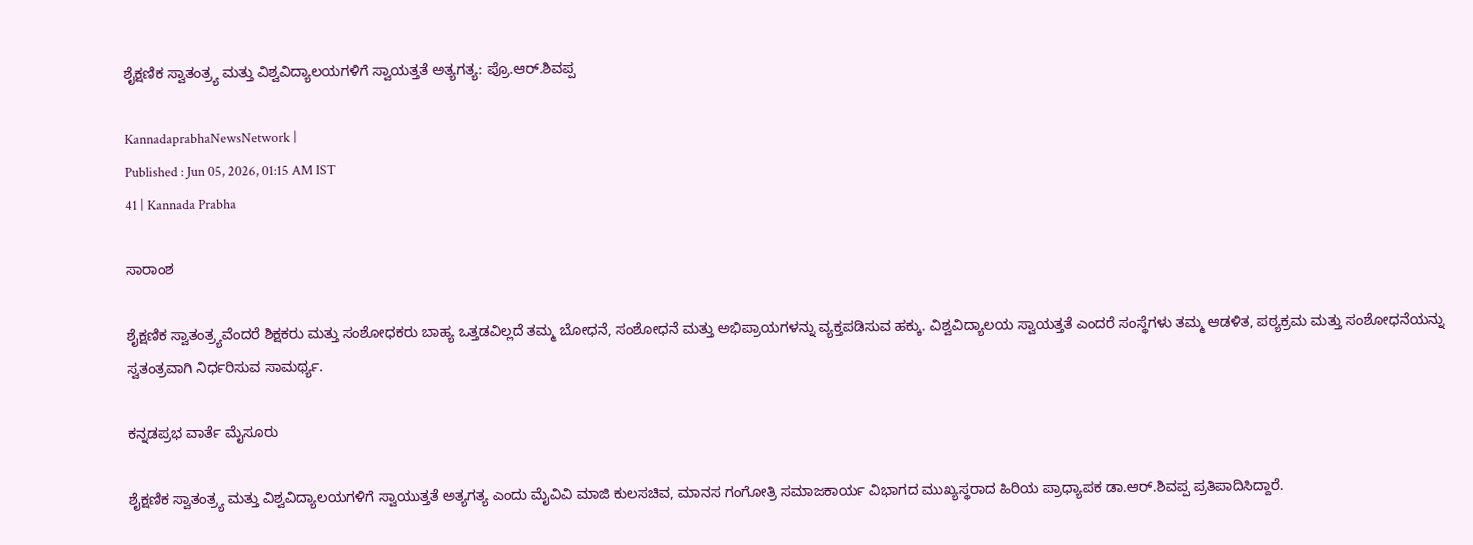ಶೈಕ್ಷಣಿಕ ಸ್ವಾತಂತ್ರ್ಯ ಮತ್ತು ವಿಶ್ವವಿದ್ಯಾಲಯಗಳಿಗೆ ಸ್ವಾಯತ್ತತೆ ಅತ್ಯಗತ್ಯ: ಪ್ರೊ.ಆರ್‌.ಶಿವಪ್ಪ

KannadaprabhaNewsNetwork |
Published : Jun 05, 2026, 01:15 AM IST
41 | Kannada Prabha

ಸಾರಾಂಶ

ಶೈಕ್ಷಣಿಕ ಸ್ವಾತಂತ್ರ್ಯವೆಂದರೆ ಶಿಕ್ಷಕರು ಮತ್ತು ಸಂಶೋಧಕರು ಬಾಹ್ಯ ಒತ್ತಡವಿಲ್ಲದೆ ತಮ್ಮ ಬೋಧನೆ, ಸಂಶೋಧನೆ ಮತ್ತು ಅಭಿಪ್ರಾಯಗಳನ್ನು ವ್ಯಕ್ತಪಡಿಸುವ ಹಕ್ಕು. ವಿಶ್ವವಿದ್ಯಾಲಯ ಸ್ವಾಯತ್ತತೆ ಎಂದರೆ ಸಂಸ್ಥೆಗಳು ತಮ್ಮ ಆಡಳಿತ, ಪಠ್ಯಕ್ರಮ ಮತ್ತು ಸಂಶೋಧನೆಯನ್ನು ಸ್ವತಂತ್ರವಾಗಿ ನಿರ್ಧರಿಸುವ ಸಾಮರ್ಥ್ಯ.

ಕನ್ನಡಪ್ರಭ ವಾರ್ತೆ ಮೈಸೂರು

ಶೈಕ್ಷಣಿಕ ಸ್ವಾತಂತ್ರ್ಯ ಮತ್ತು ವಿಶ್ವವಿದ್ಯಾಲಯಗಳಿಗೆ ಸ್ವಾಯುತ್ತತೆ ಅತ್ಯಗತ್ಯ ಎಂದು ಮೈವಿವಿ ಮಾಜಿ ಕುಲಸಚಿವ, ಮಾನಸ ಗಂಗೋತ್ರಿ ಸಮಾಜಕಾರ್ಯ ವಿಭಾಗದ ಮುಖ್ಯಸ್ಥರಾದ ಹಿರಿಯ ಪ್ರಾಧ್ಯಾಪಕ ಡಾ.ಆರ್‌.ಶಿವಪ್ಪ ಪ್ರತಿಪಾದಿಸಿದ್ದಾರೆ.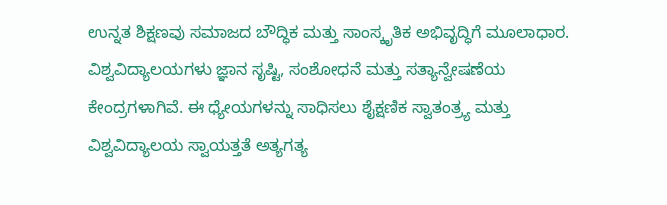ಉನ್ನತ ಶಿಕ್ಷಣವು ಸಮಾಜದ ಬೌದ್ಧಿಕ ಮತ್ತು ಸಾಂಸ್ಕೃತಿಕ ಅಭಿವೃದ್ಧಿಗೆ ಮೂಲಾಧಾರ. ವಿಶ್ವವಿದ್ಯಾಲಯಗಳು ಜ್ಞಾನ ಸೃಷ್ಟಿ, ಸಂಶೋಧನೆ ಮತ್ತು ಸತ್ಯಾನ್ವೇಷಣೆಯ ಕೇಂದ್ರಗಳಾಗಿವೆ. ಈ ಧ್ಯೇಯಗಳನ್ನು ಸಾಧಿಸಲು ಶೈಕ್ಷಣಿಕ ಸ್ವಾತಂತ್ರ್ಯ ಮತ್ತು ವಿಶ್ವವಿದ್ಯಾಲಯ ಸ್ವಾಯತ್ತತೆ ಅತ್ಯಗತ್ಯ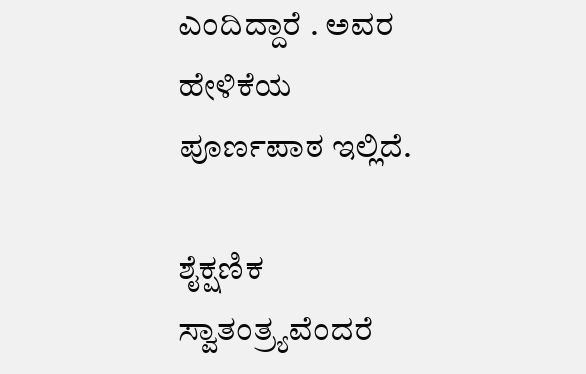ಎಂದಿದ್ದಾರೆ . ಅವರ ಹೇಳಿಕೆಯ ಪೂರ್ಣಪಾಠ ಇಲ್ಲಿದೆ.

ಶೈಕ್ಷಣಿಕ ಸ್ವಾತಂತ್ರ್ಯವೆಂದರೆ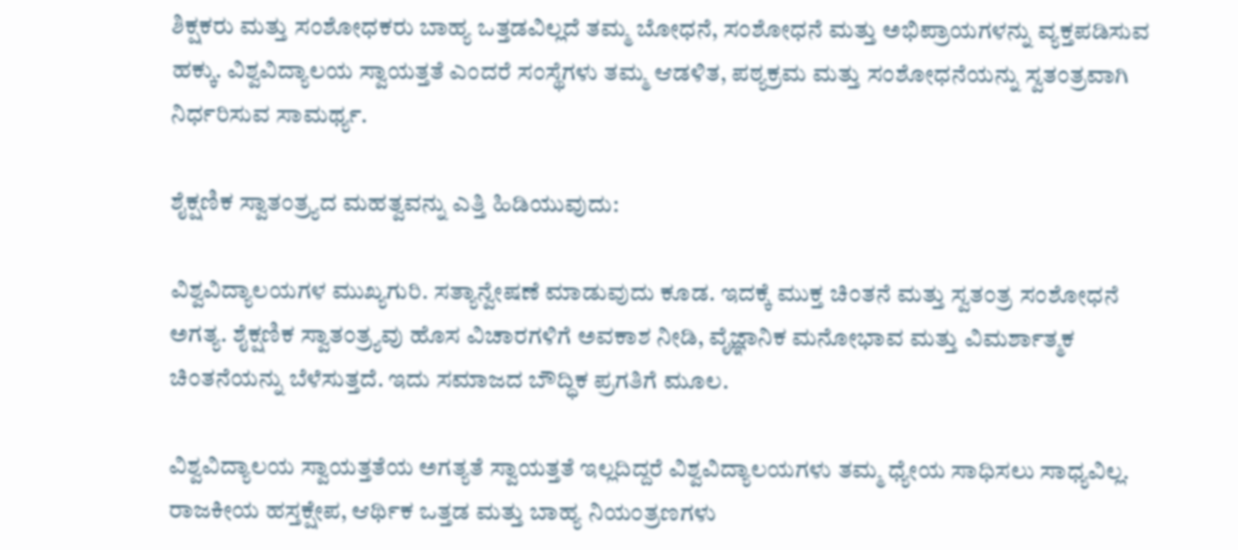ಶಿಕ್ಷಕರು ಮತ್ತು ಸಂಶೋಧಕರು ಬಾಹ್ಯ ಒತ್ತಡವಿಲ್ಲದೆ ತಮ್ಮ ಬೋಧನೆ, ಸಂಶೋಧನೆ ಮತ್ತು ಅಭಿಪ್ರಾಯಗಳನ್ನು ವ್ಯಕ್ತಪಡಿಸುವ ಹಕ್ಕು. ವಿಶ್ವವಿದ್ಯಾಲಯ ಸ್ವಾಯತ್ತತೆ ಎಂದರೆ ಸಂಸ್ಥೆಗಳು ತಮ್ಮ ಆಡಳಿತ, ಪಠ್ಯಕ್ರಮ ಮತ್ತು ಸಂಶೋಧನೆಯನ್ನು ಸ್ವತಂತ್ರವಾಗಿ ನಿರ್ಧರಿಸುವ ಸಾಮರ್ಥ್ಯ.

ಶೈಕ್ಷಣಿಕ ಸ್ವಾತಂತ್ರ್ಯದ ಮಹತ್ವವನ್ನು ಎತ್ತಿ ಹಿಡಿಯುವುದು:

ವಿಶ್ವವಿದ್ಯಾಲಯಗಳ ಮುಖ್ಯಗುರಿ. ಸತ್ಯಾನ್ವೇಷಣೆ ಮಾಡುವುದು ಕೂಡ. ಇದಕ್ಕೆ ಮುಕ್ತ ಚಿಂತನೆ ಮತ್ತು ಸ್ವತಂತ್ರ ಸಂಶೋಧನೆ ಅಗತ್ಯ. ಶೈಕ್ಷಣಿಕ ಸ್ವಾತಂತ್ರ್ಯವು ಹೊಸ ವಿಚಾರಗಳಿಗೆ ಅವಕಾಶ ನೀಡಿ, ವೈಜ್ಞಾನಿಕ ಮನೋಭಾವ ಮತ್ತು ವಿಮರ್ಶಾತ್ಮಕ ಚಿಂತನೆಯನ್ನು ಬೆಳೆಸುತ್ತದೆ. ಇದು ಸಮಾಜದ ಬೌದ್ಧಿಕ ಪ್ರಗತಿಗೆ ಮೂಲ.

ವಿಶ್ವವಿದ್ಯಾಲಯ ಸ್ವಾಯತ್ತತೆಯ ಅಗತ್ಯತೆ ಸ್ವಾಯತ್ತತೆ ಇಲ್ಲದಿದ್ದರೆ ವಿಶ್ವವಿದ್ಯಾಲಯಗಳು ತಮ್ಮ ಧ್ಯೇಯ ಸಾಧಿಸಲು ಸಾಧ್ಯವಿಲ್ಲ. ರಾಜಕೀಯ ಹಸ್ತಕ್ಷೇಪ, ಆರ್ಥಿಕ ಒತ್ತಡ ಮತ್ತು ಬಾಹ್ಯ ನಿಯಂತ್ರಣಗಳು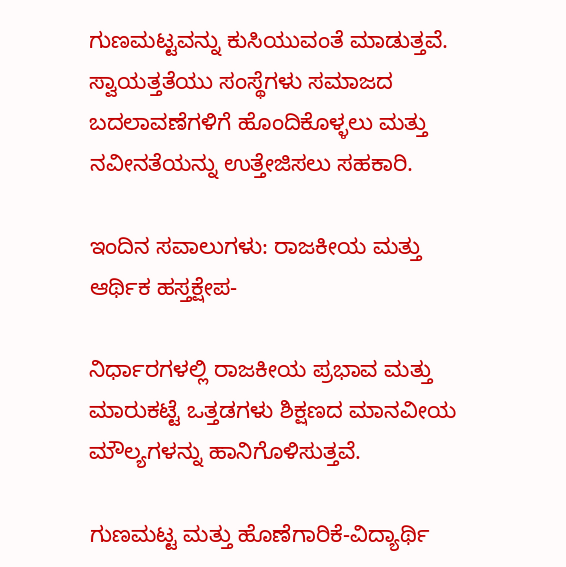ಗುಣಮಟ್ಟವನ್ನು ಕುಸಿಯುವಂತೆ ಮಾಡುತ್ತವೆ. ಸ್ವಾಯತ್ತತೆಯು ಸಂಸ್ಥೆಗಳು ಸಮಾಜದ ಬದಲಾವಣೆಗಳಿಗೆ ಹೊಂದಿಕೊಳ್ಳಲು ಮತ್ತು ನವೀನತೆಯನ್ನು ಉತ್ತೇಜಿಸಲು ಸಹಕಾರಿ.

ಇಂದಿನ ಸವಾಲುಗಳು: ರಾಜಕೀಯ ಮತ್ತು ಆರ್ಥಿಕ ಹಸ್ತಕ್ಷೇಪ-

ನಿರ್ಧಾರಗಳಲ್ಲಿ ರಾಜಕೀಯ ಪ್ರಭಾವ ಮತ್ತು ಮಾರುಕಟ್ಟೆ ಒತ್ತಡಗಳು ಶಿಕ್ಷಣದ ಮಾನವೀಯ ಮೌಲ್ಯಗಳನ್ನು ಹಾನಿಗೊಳಿಸುತ್ತವೆ.

ಗುಣಮಟ್ಟ ಮತ್ತು ಹೊಣೆಗಾರಿಕೆ-ವಿದ್ಯಾರ್ಥಿ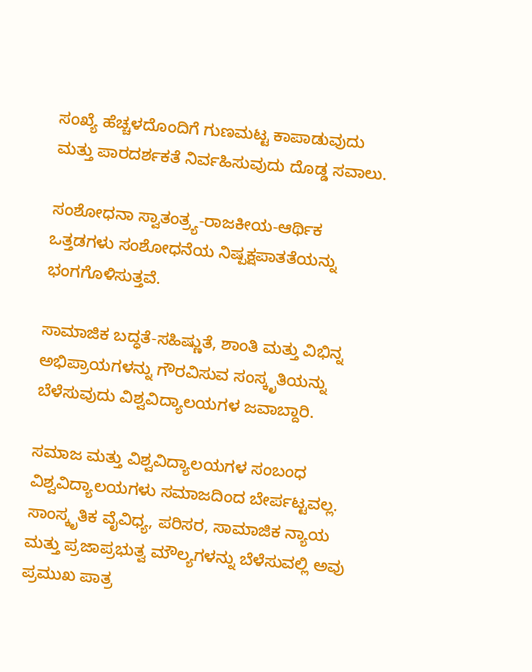ಸಂಖ್ಯೆ ಹೆಚ್ಚಳದೊಂದಿಗೆ ಗುಣಮಟ್ಟ ಕಾಪಾಡುವುದು ಮತ್ತು ಪಾರದರ್ಶಕತೆ ನಿರ್ವಹಿಸುವುದು ದೊಡ್ಡ ಸವಾಲು.

ಸಂಶೋಧನಾ ಸ್ವಾತಂತ್ರ್ಯ-ರಾಜಕೀಯ-ಆರ್ಥಿಕ ಒತ್ತಡಗಳು ಸಂಶೋಧನೆಯ ನಿಷ್ಪಕ್ಷಪಾತತೆಯನ್ನು ಭಂಗಗೊಳಿಸುತ್ತವೆ.

ಸಾಮಾಜಿಕ ಬದ್ಧತೆ-ಸಹಿಷ್ಣುತೆ, ಶಾಂತಿ ಮತ್ತು ವಿಭಿನ್ನ ಅಭಿಪ್ರಾಯಗಳನ್ನು ಗೌರವಿಸುವ ಸಂಸ್ಕೃತಿಯನ್ನು ಬೆಳೆಸುವುದು ವಿಶ್ವವಿದ್ಯಾಲಯಗಳ ಜವಾಬ್ದಾರಿ.

ಸಮಾಜ ಮತ್ತು ವಿಶ್ವವಿದ್ಯಾಲಯಗಳ ಸಂಬಂಧ ವಿಶ್ವವಿದ್ಯಾಲಯಗಳು ಸಮಾಜದಿಂದ ಬೇರ್ಪಟ್ಟವಲ್ಲ. ಸಾಂಸ್ಕೃತಿಕ ವೈವಿಧ್ಯ, ಪರಿಸರ, ಸಾಮಾಜಿಕ ನ್ಯಾಯ ಮತ್ತು ಪ್ರಜಾಪ್ರಭುತ್ವ ಮೌಲ್ಯಗಳನ್ನು ಬೆಳೆಸುವಲ್ಲಿ ಅವು ಪ್ರಮುಖ ಪಾತ್ರ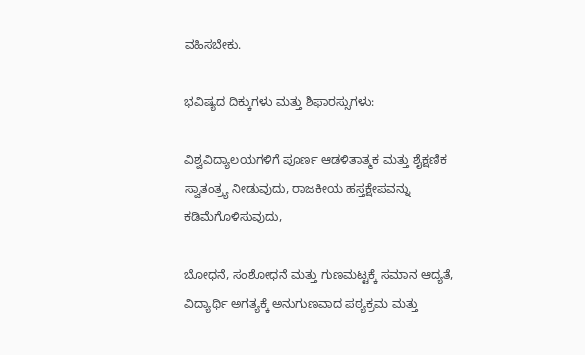ವಹಿಸಬೇಕು.

ಭವಿಷ್ಯದ ದಿಕ್ಕುಗಳು ಮತ್ತು ಶಿಫಾರಸ್ಸುಗಳು:

ವಿಶ್ವವಿದ್ಯಾಲಯಗಳಿಗೆ ಪೂರ್ಣ ಆಡಳಿತಾತ್ಮಕ ಮತ್ತು ಶೈಕ್ಷಣಿಕ ಸ್ವಾತಂತ್ರ್ಯ ನೀಡುವುದು, ರಾಜಕೀಯ ಹಸ್ತಕ್ಷೇಪವನ್ನು ಕಡಿಮೆಗೊಳಿಸುವುದು,

ಬೋಧನೆ, ಸಂಶೋಧನೆ ಮತ್ತು ಗುಣಮಟ್ಟಕ್ಕೆ ಸಮಾನ ಆದ್ಯತೆ, ವಿದ್ಯಾರ್ಥಿ ಅಗತ್ಯಕ್ಕೆ ಅನುಗುಣವಾದ ಪಠ್ಯಕ್ರಮ ಮತ್ತು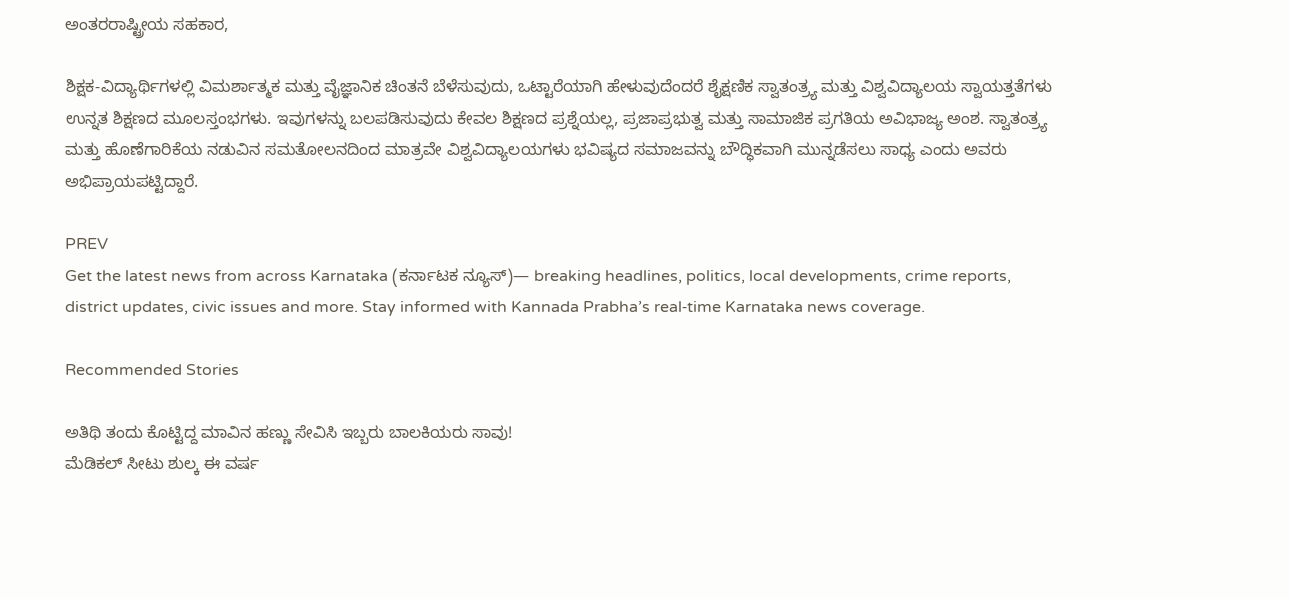ಅಂತರರಾಷ್ಟ್ರೀಯ ಸಹಕಾರ,

ಶಿಕ್ಷಕ-ವಿದ್ಯಾರ್ಥಿಗಳಲ್ಲಿ ವಿಮರ್ಶಾತ್ಮಕ ಮತ್ತು ವೈಜ್ಞಾನಿಕ ಚಿಂತನೆ ಬೆಳೆಸುವುದು, ಒಟ್ಟಾರೆಯಾಗಿ ಹೇಳುವುದೆಂದರೆ ಶೈಕ್ಷಣಿಕ ಸ್ವಾತಂತ್ರ್ಯ ಮತ್ತು ವಿಶ್ವವಿದ್ಯಾಲಯ ಸ್ವಾಯತ್ತತೆಗಳು ಉನ್ನತ ಶಿಕ್ಷಣದ ಮೂಲಸ್ತಂಭಗಳು. ಇವುಗಳನ್ನು ಬಲಪಡಿಸುವುದು ಕೇವಲ ಶಿಕ್ಷಣದ ಪ್ರಶ್ನೆಯಲ್ಲ, ಪ್ರಜಾಪ್ರಭುತ್ವ ಮತ್ತು ಸಾಮಾಜಿಕ ಪ್ರಗತಿಯ ಅವಿಭಾಜ್ಯ ಅಂಶ. ಸ್ವಾತಂತ್ರ್ಯ ಮತ್ತು ಹೊಣೆಗಾರಿಕೆಯ ನಡುವಿನ ಸಮತೋಲನದಿಂದ ಮಾತ್ರವೇ ವಿಶ್ವವಿದ್ಯಾಲಯಗಳು ಭವಿಷ್ಯದ ಸಮಾಜವನ್ನು ಬೌದ್ಧಿಕವಾಗಿ ಮುನ್ನಡೆಸಲು ಸಾಧ್ಯ ಎಂದು ಅವರು ಅಭಿಪ್ರಾಯಪಟ್ಟಿದ್ದಾರೆ.

PREV
Get the latest news from across Karnataka (ಕರ್ನಾಟಕ ನ್ಯೂಸ್)— breaking headlines, politics, local developments, crime reports, district updates, civic issues and more. Stay informed with Kannada Prabha’s real‑time Karnataka news coverage.

Recommended Stories

ಅತಿಥಿ ತಂದು ಕೊಟ್ಟಿದ್ದ ಮಾವಿನ ಹಣ್ಣು ಸೇವಿಸಿ ಇಬ್ಬರು ಬಾಲಕಿಯರು ಸಾವು!
ಮೆಡಿಕಲ್‌ ಸೀಟು ಶುಲ್ಕ ಈ ವರ್ಷ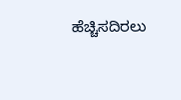ಹೆಚ್ಚಿಸದಿರಲು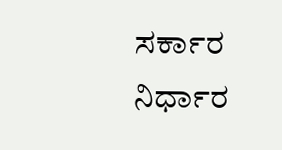ಸರ್ಕಾರ ನಿರ್ಧಾರ